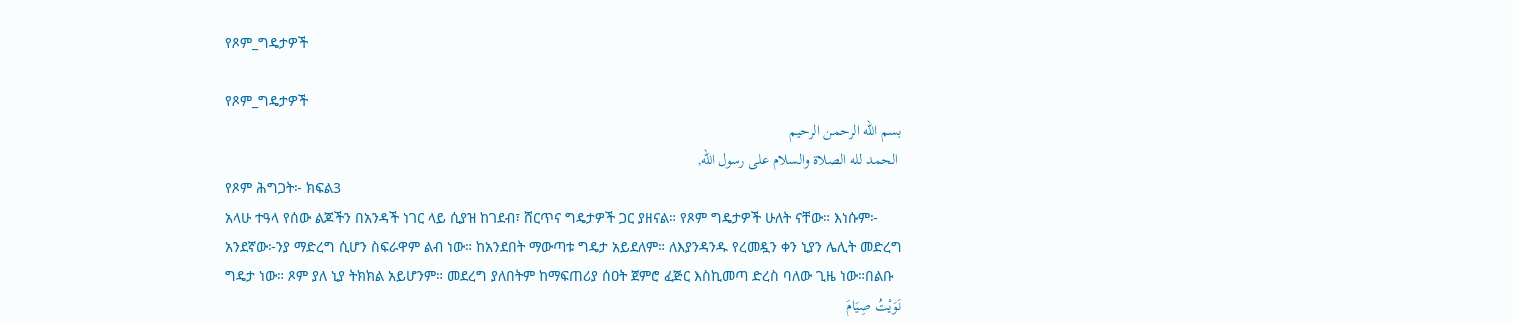የጾም_ግዴታዎች

የጾም_ግዴታዎች
بسم الله الرحمن الرحيم
 الحمد لله الصلاة والسلام على رسول الله,
የጾም ሕግጋት፦ ክፍል3
አላሁ ተዓላ የሰው ልጆችን በአንዳች ነገር ላይ ሲያዝ ከገደብ፣ ሸርጥና ግዴታዎች ጋር ያዘናል። የጾም ግዴታዎች ሁለት ናቸው። እነሱም፦
አንደኛው፦ንያ ማድረግ ሲሆን ስፍራዋም ልብ ነው። ከአንደበት ማውጣቱ ግዴታ አይደለም። ለእያንዳንዱ የረመዷን ቀን ኒያን ሌሊት መድረግ ግዴታ ነው። ጾም ያለ ኒያ ትክክል አይሆንም። መደረግ ያለበትም ከማፍጠሪያ ሰዐት ጀምሮ ፈጅር እስኪመጣ ድረስ ባለው ጊዜ ነው።በልቡ
نَوَيْتُ صِيَامَ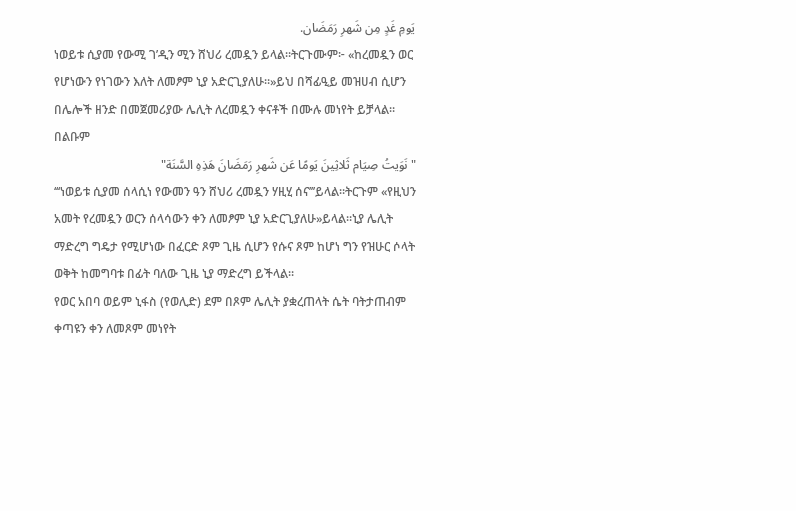يَومِ غَدٍ مِن شَهرِ رَمَضَان.
ነወይቱ ሲያመ የውሚ ገ’ዲን ሚን ሸህሪ ረመዷን ይላል።ትርጉሙም፦ «ከረመዷን ወር የሆነውን የነገውን እለት ለመፆም ኒያ አድርጊያለሁ።»ይህ በሻፊዒይ መዝሀብ ሲሆን በሌሎች ዘንድ በመጀመሪያው ሌሊት ለረመዷን ቀናቶች በሙሉ መነየት ይቻላል። በልቡም
"نَوَيتُ صِيَام ثَلاثِينَ يَومًا عَن شَهرِ رَمَضَانَ هَذِهِ السَّنَة"
‘‘‘ነወይቱ ሲያመ ሰላሲነ የውመን ዓን ሸህሪ ረመዷን ሃዚሂ ሰና’’’ይላል።ትርጉም «የዚህን አመት የረመዷን ወርን ሰላሳውን ቀን ለመፆም ኒያ አድርጊያለሁ»ይላል።ኒያ ሌሊት ማድረግ ግዴታ የሚሆነው በፈርድ ጾም ጊዜ ሲሆን የሱና ጾም ከሆነ ግን የዝሁር ሶላት ወቅት ከመግባቱ በፊት ባለው ጊዜ ኒያ ማድረግ ይችላል።
የወር አበባ ወይም ኒፋስ (የወሊድ) ደም በጾም ሌሊት ያቋረጠላት ሴት ባትታጠብም ቀጣዩን ቀን ለመጾም መነየት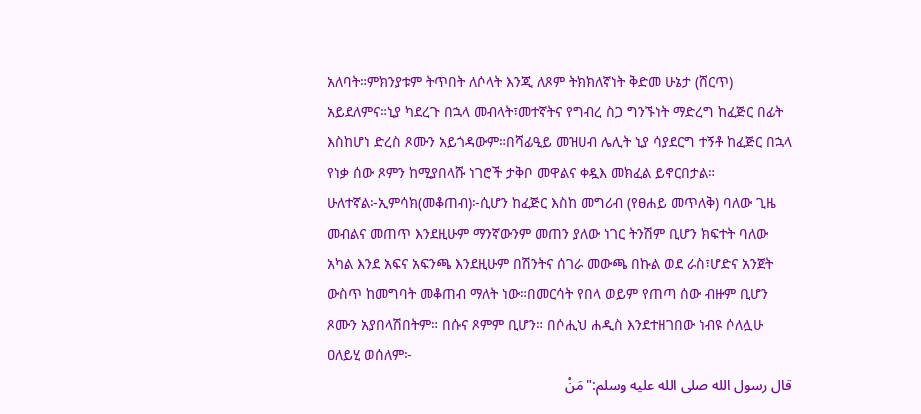አለባት።ምክንያቱም ትጥበት ለሶላት እንጂ ለጾም ትክክለኛነት ቅድመ ሁኔታ (ሸርጥ) አይደለምና።ኒያ ካደረጉ በኋላ መብላት፣መተኛትና የግብረ ስጋ ግንኙነት ማድረግ ከፈጅር በፊት እስከሆነ ድረስ ጾሙን አይጎዳውም።በሻፊዒይ መዝሀብ ሌሊት ኒያ ሳያደርግ ተኝቶ ከፈጅር በኋላ የነቃ ሰው ጾምን ከሚያበላሹ ነገሮች ታቅቦ መዋልና ቀዷእ መክፈል ይኖርበታል።
ሁለተኛል፦ኢምሳክ(መቆጠብ)፦ሲሆን ከፈጅር እስከ መግሪብ (የፀሐይ መጥለቅ) ባለው ጊዜ መብልና መጠጥ እንደዚሁም ማንኛውንም መጠን ያለው ነገር ትንሽም ቢሆን ክፍተት ባለው አካል እንደ አፍና አፍንጫ እንደዚሁም በሽንትና ሰገራ መውጫ በኩል ወደ ራስ፣ሆድና አንጀት ውስጥ ከመግባት መቆጠብ ማለት ነው።በመርሳት የበላ ወይም የጠጣ ሰው ብዙም ቢሆን ጾሙን አያበላሽበትም። በሱና ጾምም ቢሆን። በሶሒህ ሐዲስ እንደተዘገበው ነብዩ ሶለሏሁ ዐለይሂ ወሰለም፦
قال رسول الله صلى الله عليه وسلم:"مَنْ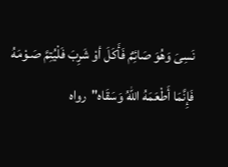نَسِىَ وَهُوَ صَائِمٌ فَأَكَلَ أو‌ْ شَرِبَ فَلْيُتِمَّ صَـوْمَهُ فَإِنَّمَا أَطْعَمَهُ اللهُ وَسَقَاه"رواه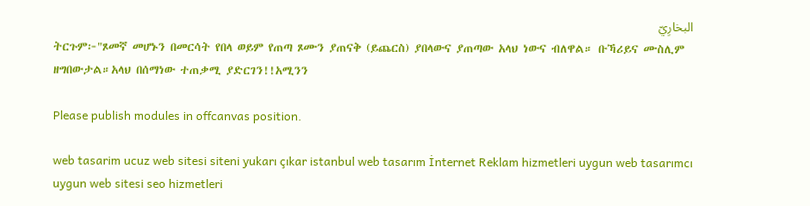البخارِيّ
ትርጉም፦"ጾመኛ መሆኑን በመርሳት የበላ ወይም የጠጣ ጾሙን ያጠናቅ (ይጨርስ) ያበላውና ያጠጣው አላህ ነውና ብለዋል። ቡኻሪይና ሙስሊም ዘግበውታል።አላህ በሰማነው ተጠቃሚ ያድርገን!!አሚንን

Please publish modules in offcanvas position.

web tasarim ucuz web sitesi siteni yukarı çıkar istanbul web tasarım İnternet Reklam hizmetleri uygun web tasarımcı uygun web sitesi seo hizmetleri